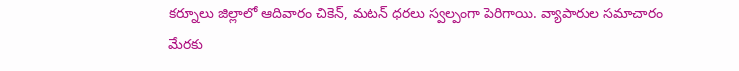కర్నూలు జిల్లాలో ఆదివారం చికెన్, మటన్ ధరలు స్వల్పంగా పెరిగాయి. వ్యాపారుల సమాచారం మేరకు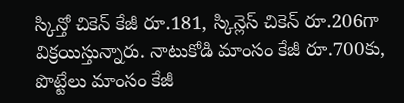స్కిన్తో చికెన్ కేజీ రూ.181, స్కిన్లెస్ చికెన్ రూ.206గా విక్రయిస్తున్నారు. నాటుకోడి మాంసం కేజీ రూ.700కు, పొట్టేలు మాంసం కేజీ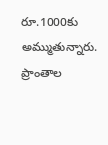రూ.1000కు అమ్ముతున్నారు. ప్రాంతాల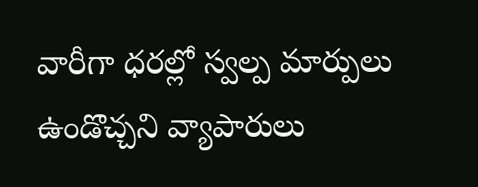వారీగా ధరల్లో స్వల్ప మార్పులు ఉండొచ్చని వ్యాపారులు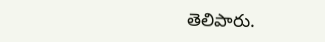తెలిపారు.